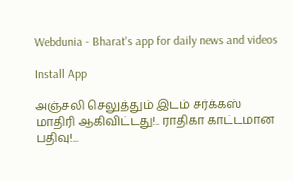Webdunia - Bharat's app for daily news and videos

Install App

அஞ்சலி செலுத்தும் இடம் சர்க்கஸ் மாதிரி ஆகிவிட்டது!.. ராதிகா காட்டமான பதிவு!...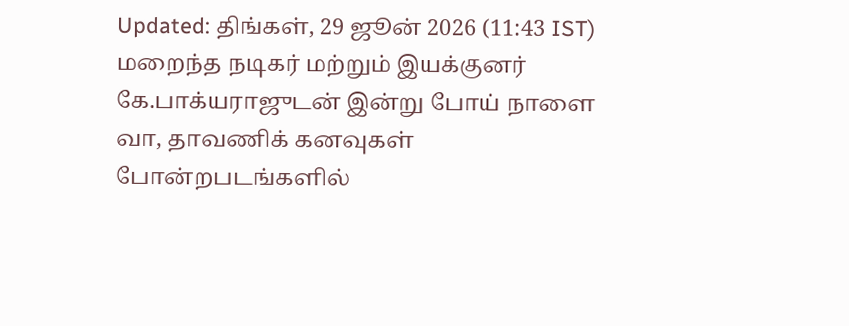Updated: திங்கள், 29 ஜூன் 2026 (11:43 IST)
மறைந்த நடிகர் மற்றும் இயக்குனர் கே.பாக்யராஜுடன் இன்று போய் நாளை வா, தாவணிக் கனவுகள் போன்றபடங்களில்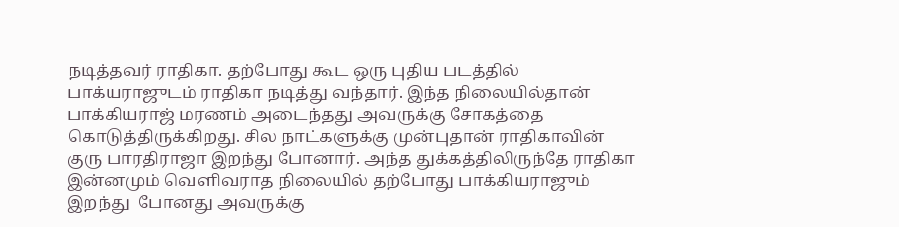நடித்தவர் ராதிகா. தற்போது கூட ஒரு புதிய படத்தில் பாக்யராஜுடம் ராதிகா நடித்து வந்தார். இந்த நிலையில்தான் பாக்கியராஜ் மரணம் அடைந்தது அவருக்கு சோகத்தை கொடுத்திருக்கிறது. சில நாட்களுக்கு முன்புதான் ராதிகாவின் குரு பாரதிராஜா இறந்து போனார். அந்த துக்கத்திலிருந்தே ராதிகா இன்னமும் வெளிவராத நிலையில் தற்போது பாக்கியராஜும் இறந்து  போனது அவருக்கு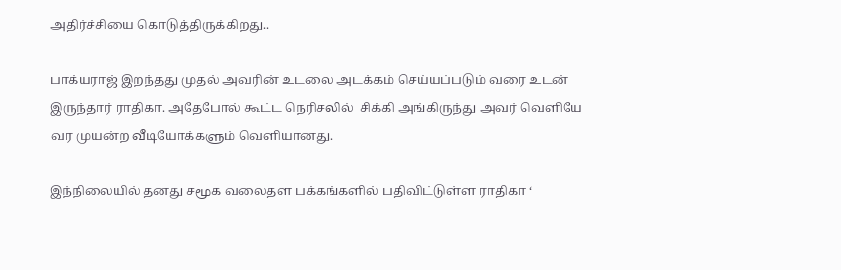அதிர்ச்சியை கொடுத்திருக்கிறது..

பாக்யராஜ் இறந்தது முதல் அவரின் உடலை அடக்கம் செய்யப்படும் வரை உடன் இருந்தார் ராதிகா. அதேபோல் கூட்ட நெரிசலில்  சிக்கி அங்கிருந்து அவர் வெளியே வர முயன்ற வீடியோக்களும் வெளியானது.

இந்நிலையில் தனது சமூக வலைதள பக்கங்களில் பதிவிட்டுள்ள ராதிகா ‘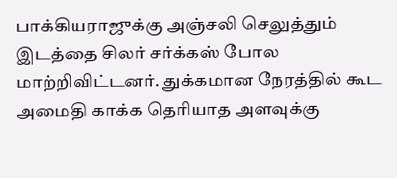பாக்கியராஜுக்கு அஞ்சலி செலுத்தும் இடத்தை சிலர் சர்க்கஸ் போல மாற்றிவிட்டனர். துக்கமான நேரத்தில் கூட அமைதி காக்க தெரியாத அளவுக்கு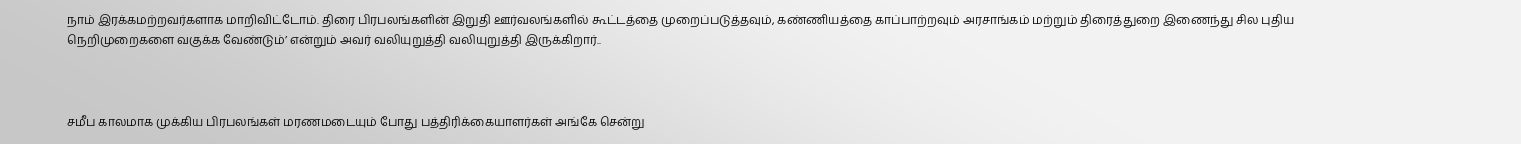நாம் இரக்கமற்றவர்களாக மாறிவிட்டோம். திரை பிரபலங்களின் இறுதி ஊர்வலங்களில் கூட்டத்தை முறைப்படுத்தவும், கண்ணியத்தை காப்பாற்றவும் அரசாங்கம் மற்றும் திரைத்துறை இணைந்து சில புதிய நெறிமுறைகளை வகுக்க வேண்டும்’ என்றும் அவர் வலியுறுத்தி வலியுறுத்தி இருக்கிறார்..



சமீப காலமாக முக்கிய பிரபலங்கள் மரணமடையும் போது பத்திரிக்கையாளர்கள் அங்கே சென்று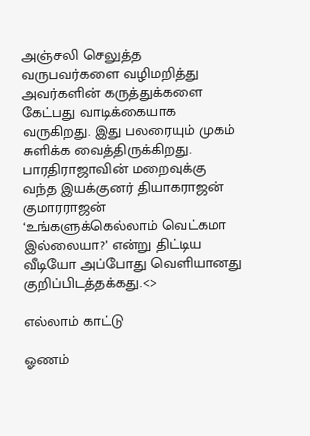அஞ்சலி செலுத்த வருபவர்களை வழிமறித்து அவர்களின் கருத்துக்களை கேட்பது வாடிக்கையாக வருகிறது. இது பலரையும் முகம் சுளிக்க வைத்திருக்கிறது. பாரதிராஜாவின் மறைவுக்கு வந்த இயக்குனர் தியாகராஜன் குமாரராஜன் ‘உங்களுக்கெல்லாம் வெட்கமா இல்லையா?’ என்று திட்டிய வீடியோ அப்போது வெளியானது குறிப்பிடத்தக்கது.<>

எல்லாம் காட்டு

ஓணம்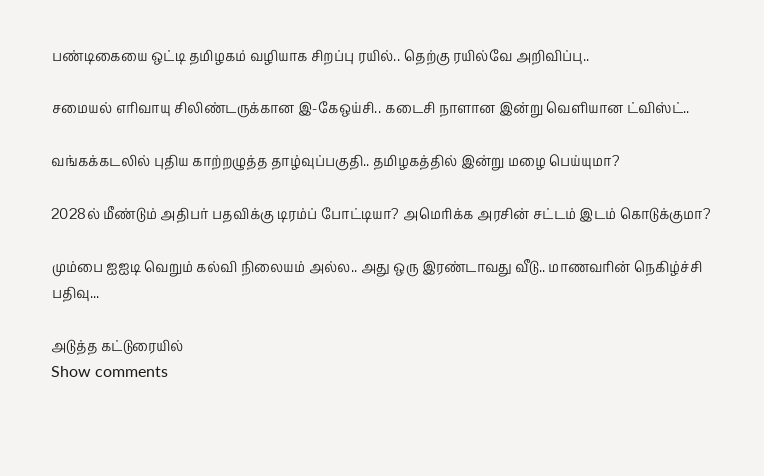பண்டிகையை ஒட்டி தமிழகம் வழியாக சிறப்பு ரயில்.. தெற்கு ரயில்வே அறிவிப்பு..

சமையல் எரிவாயு சிலிண்டருக்கான இ-கேஒய்சி.. கடைசி நாளான இன்று வெளியான ட்விஸ்ட்..

வங்கக்கடலில் புதிய காற்றழுத்த தாழ்வுப்பகுதி.. தமிழகத்தில் இன்று மழை பெய்யுமா?

2028ல் மீண்டும் அதிபர் பதவிக்கு டிரம்ப் போட்டியா? அமெரிக்க அரசின் சட்டம் இடம் கொடுக்குமா?

மும்பை ஐஐடி வெறும் கல்வி நிலையம் அல்ல.. அது ஒரு இரண்டாவது வீடு.. மாணவரின் நெகிழ்ச்சி பதிவு...

அடுத்த கட்டுரையில்
Show comments